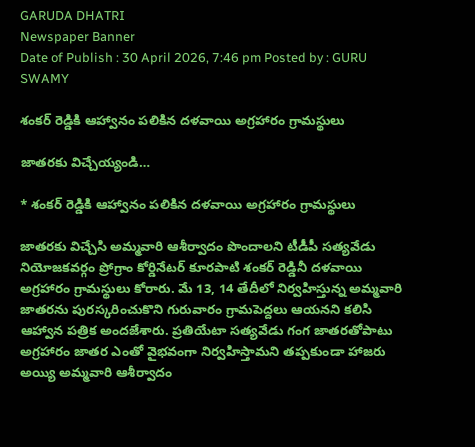GARUDA DHATRI
Newspaper Banner
Date of Publish : 30 April 2026, 7:46 pm Posted by : GURU SWAMY

శంకర్ రెడ్డికి ఆహ్వానం పలికిన దళవాయి అగ్రహారం గ్రామస్థులు

జాతరకు విచ్చేయ్యండి…

* శంకర్ రెడ్డికి ఆహ్వానం పలికిన దళవాయి అగ్రహారం గ్రామస్థులు

జాతరకు విచ్చేసి అమ్మవారి ఆశీర్వాదం పొందాలని టీడీపీ సత్యవేడు నియోజకవర్గం ప్రోగ్రాం కోర్డినేటర్ కూరపాటి శంకర్ రెడ్డినీ దళవాయి అగ్రహారం గ్రామస్థులు కోరారు. మే 13, 14 తేదీలో నిర్వహిస్తున్న అమ్మవారి జాతరను పురస్కరించుకొని గురువారం గ్రామపెద్దలు ఆయనని కలిసి ఆహ్వాన పత్రిక అందజేశారు. ప్రతియేటా సత్యవేడు గంగ జాతరతోపాటు అగ్రహారం జాతర ఎంతో వైభవంగా నిర్వహిస్తామని తప్పకుండా హాజరు అయ్యి అమ్మవారి ఆశీర్వాదం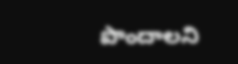పొందాలని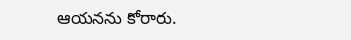ఆయనను కోరారు.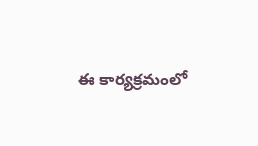ఈ కార్యక్రమంలో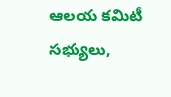ఆలయ కమిటీ సభ్యులు,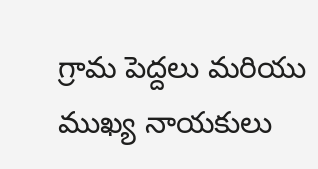గ్రామ పెద్దలు మరియు ముఖ్య నాయకులు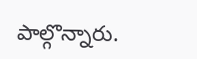పాల్గొన్నారు.